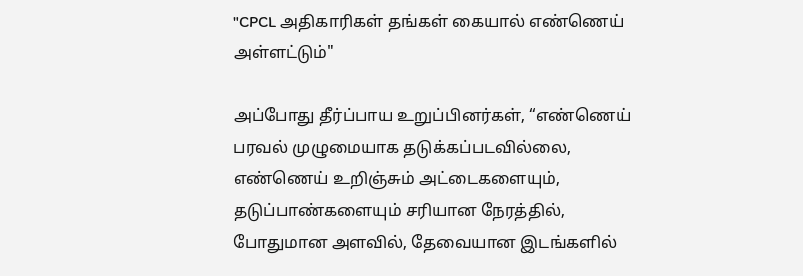"CPCL அதிகாரிகள் தங்கள் கையால் எண்ணெய் அள்ளட்டும்"

அப்போது தீர்ப்பாய உறுப்பினர்கள், “எண்ணெய் பரவல் முழுமையாக தடுக்கப்படவில்லை, எண்ணெய் உறிஞ்சும் அட்டைகளையும், தடுப்பாண்களையும் சரியான நேரத்தில், போதுமான அளவில், தேவையான இடங்களில்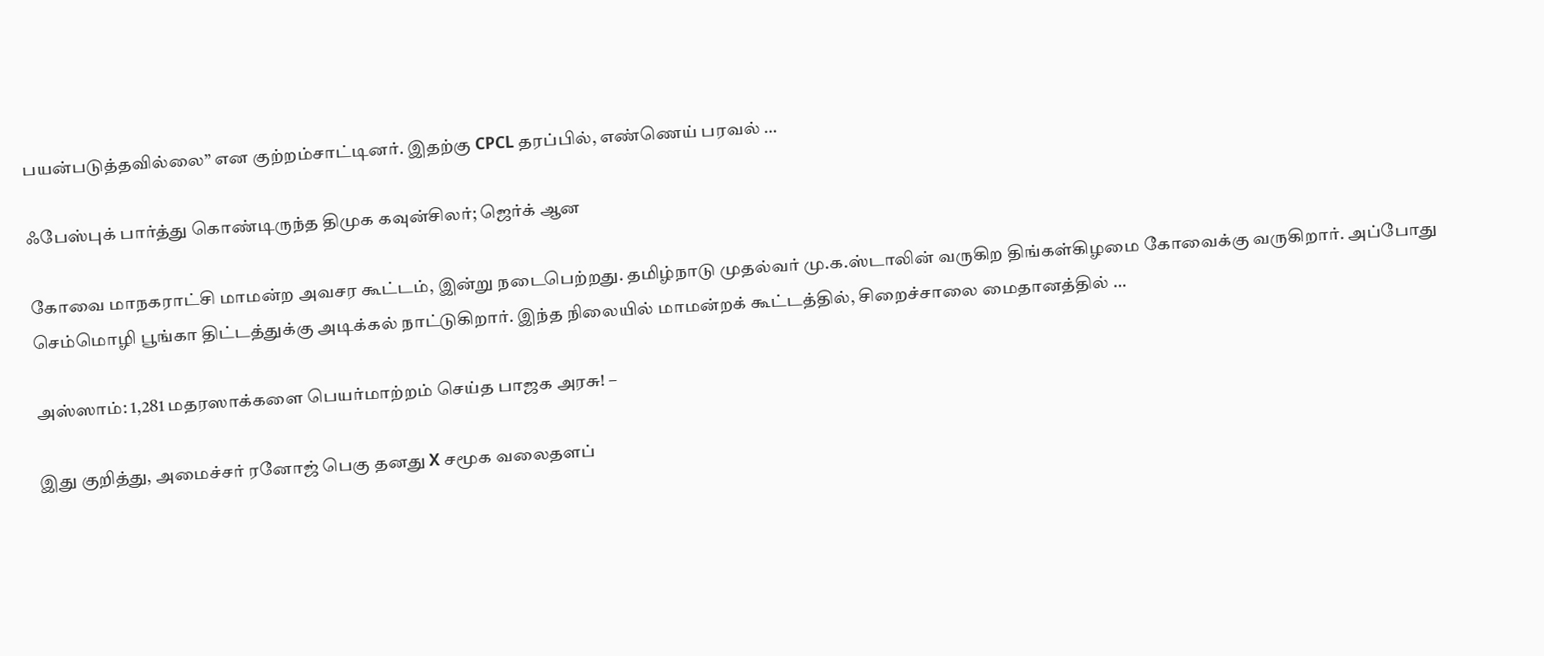பயன்படுத்தவில்லை” என குற்றம்சாட்டினர். இதற்கு CPCL தரப்பில், எண்ணெய் பரவல் …

ஃபேஸ்புக் பார்த்து கொண்டிருந்த திமுக கவுன்சிலர்; ஜெர்க் ஆன

கோவை மாநகராட்சி மாமன்ற அவசர கூட்டம், இன்று நடைபெற்றது. தமிழ்நாடு முதல்வர் மு.க.ஸ்டாலின் வருகிற திங்கள்கிழமை கோவைக்கு வருகிறார். அப்போது செம்மொழி பூங்கா திட்டத்துக்கு அடிக்கல் நாட்டுகிறார். இந்த நிலையில் மாமன்றக் கூட்டத்தில், சிறைச்சாலை மைதானத்தில் …

அஸ்ஸாம்: 1,281 மதரஸாக்களை பெயர்மாற்றம் செய்த பாஜக அரசு! –

இது குறித்து, அமைச்சர் ரனோஜ் பெகு தனது X சமூக வலைதளப்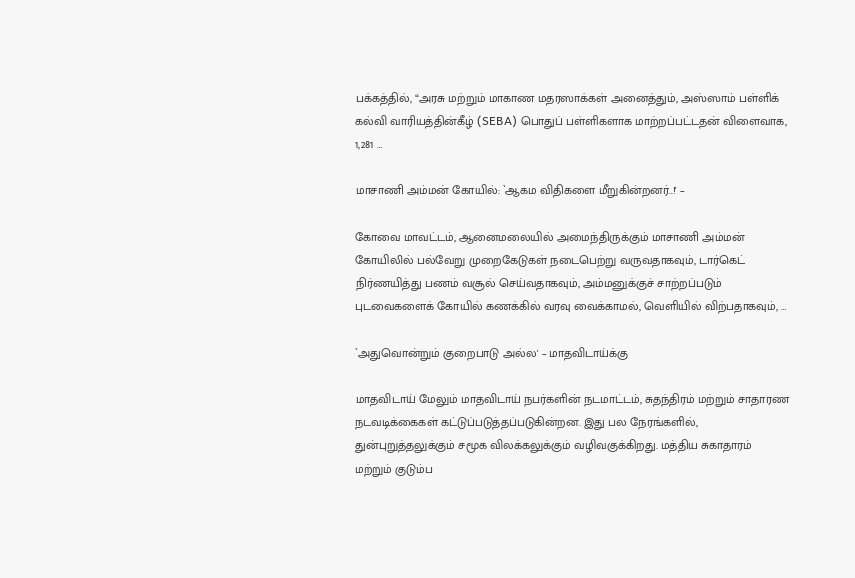பக்கத்தில், “அரசு மற்றும் மாகாண மதரஸாக்கள் அனைத்தும், அஸ்ஸாம் பள்ளிக் கல்வி வாரியத்தின்கீழ் (SEBA) பொதுப் பள்ளிகளாக மாற்றப்பட்டதன் விளைவாக, 1,281 …

மாசாணி அம்மன் கோயில்: `ஆகம விதிகளை மீறுகின்றனர்..!' –

கோவை மாவட்டம், ஆனைமலையில் அமைந்திருக்கும் மாசாணி அம்மன் கோயிலில் பல்வேறு முறைகேடுகள் நடைபெற்று வருவதாகவும், டார்கெட் நிர்ணயித்து பணம் வசூல் செய்வதாகவும், அம்மனுக்குச் சாற்றப்படும் புடவைகளைக் கோயில் கணக்கில் வரவு வைக்காமல், வெளியில் விற்பதாகவும், …

`அதுவொன்றும் குறைபாடு அல்ல' – மாதவிடாய்க்கு

மாதவிடாய் மேலும் மாதவிடாய் நபர்களின் நடமாட்டம், சுதந்திரம் மற்றும் சாதாரண நடவடிக்கைகள் கட்டுப்படுத்தப்படுகின்றன. இது பல நேரங்களில், துன்புறுத்தலுக்கும் சமூக விலக்கலுக்கும் வழிவகுக்கிறது. மத்திய சுகாதாரம் மற்றும் குடும்ப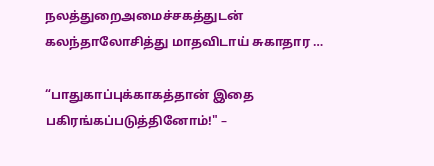நலத்துறைஅமைச்சகத்துடன் கலந்தாலோசித்து மாதவிடாய் சுகாதார …

“பாதுகாப்புக்காகத்தான் இதை பகிரங்கப்படுத்தினோம்!" –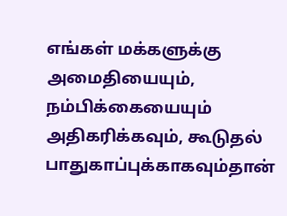எங்கள் மக்களுக்கு அமைதியையும், நம்பிக்கையையும் அதிகரிக்கவும், கூடுதல் பாதுகாப்புக்காகவும்தான்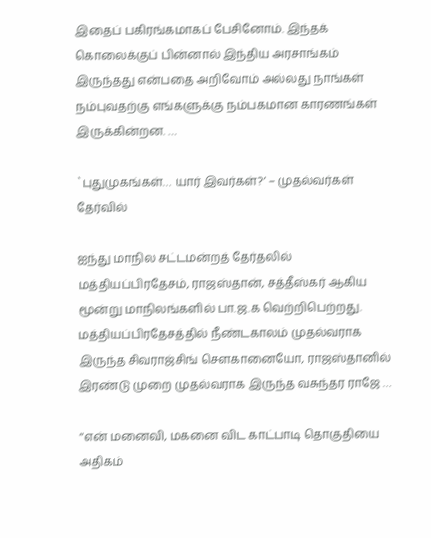இதைப் பகிரங்கமாகப் பேசினோம். இந்தக் கொலைக்குப் பின்னால் இந்திய அரசாங்கம் இருந்தது என்பதை அறிவோம் அல்லது நாங்கள் நம்புவதற்கு எங்களுக்கு நம்பகமான காரணங்கள் இருக்கின்றன. …

`புதுமுகங்கள்… யார் இவர்கள்?’ – முதல்வர்கள் தேர்வில்

ஐந்து மாநில சட்டமன்றத் தேர்தலில் மத்தியப்பிரதேசம், ராஜஸ்தான், சத்தீஸ்கர் ஆகிய மூன்று மாநிலங்களில் பா.ஜ.க வெற்றிபெற்றது. மத்தியப்பிரதேசத்தில் நீண்டகாலம் முதல்வராக இருந்த சிவராஜ்சிங் சௌகானையோ, ராஜஸ்தானில் இரண்டு முறை முதல்வராக இருந்த வசுந்தர ராஜே …

‘‘என் மனைவி, மகனை விட காட்பாடி தொகுதியை அதிகம்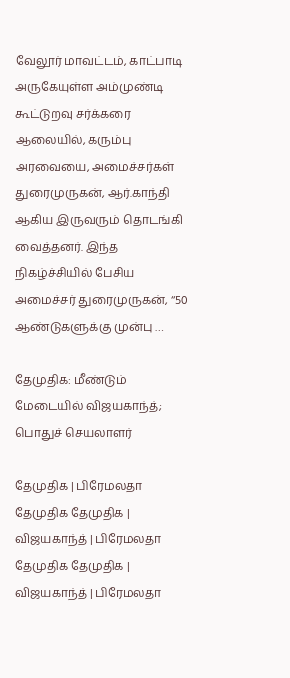வேலூர் மாவட்டம், காட்பாடி அருகேயுள்ள அம்முண்டி கூட்டுறவு சர்க்கரை ஆலையில், கரும்பு அரவையை, அமைச்சர்கள் துரைமுருகன், ஆர்.காந்தி ஆகிய இருவரும் தொடங்கி வைத்தனர். இந்த நிகழ்ச்சியில் பேசிய அமைச்சர் துரைமுருகன், ‘‘50 ஆண்டுகளுக்கு முன்பு …

தேமுதிக: மீண்டும் மேடையில் விஜயகாந்த்; பொதுச் செயலாளர்

தேமுதிக | பிரேமலதா தேமுதிக தேமுதிக | விஜயகாந்த் | பிரேமலதா தேமுதிக தேமுதிக | விஜயகாந்த் | பிரேமலதா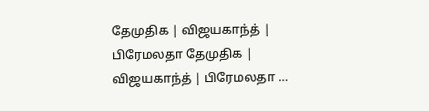தேமுதிக | விஜயகாந்த் | பிரேமலதா தேமுதிக | விஜயகாந்த் | பிரேமலதா …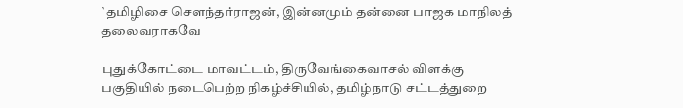`தமிழிசை சௌந்தர்ராஜன், இன்னமும் தன்னை பாஜக மாநிலத் தலைவராகவே

புதுக்கோட்டை மாவட்டம், திருவேங்கைவாசல் விளக்கு பகுதியில் நடைபெற்ற நிகழ்ச்சியில், தமிழ்நாடு சட்டத்துறை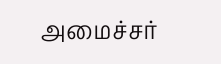அமைச்சர்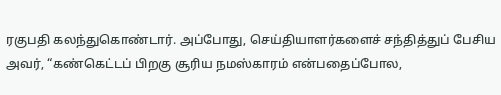ரகுபதி கலந்துகொண்டார். அப்போது, செய்தியாளர்களைச் சந்தித்துப் பேசிய அவர், “கண்கெட்டப் பிறகு சூரிய நமஸ்காரம் என்பதைப்போல,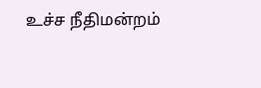உச்ச நீதிமன்றம்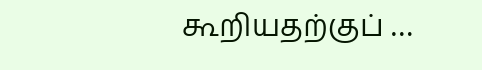கூறியதற்குப் …